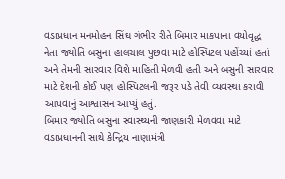વડાપ્રધાન મનમોહન સિંઘ ગંભીર રીતે બિમાર માકપાના વયોવૃદ્ધ નેતા જ્યોતિ બસુના હાલચાલ પુછવા માટે હોસ્પિટલ પહોંચ્યાં હતાં અને તેમની સારવાર વિશે માહિતી મેળવી હતી અને બસુની સારવાર માટે દેશની કોઈ પણ હોસ્પિટલની જરૂર પડે તેવી વ્યવસ્થા કરાવી આપવાનું આશ્વાસન આપ્યું હતું.
બિમાર જ્યોતિ બસુના સ્વાસ્થ્યની જાણકારી મેળવવા માટે વડાપ્રધાનની સાથે કેન્દ્રિય નાણામંત્રી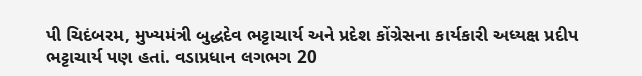પી ચિદંબરમ, મુખ્યમંત્રી બુદ્ધદેવ ભટ્ટાચાર્ય અને પ્રદેશ કોંગ્રેસના કાર્યકારી અધ્યક્ષ પ્રદીપ ભટ્ટાચાર્ય પણ હતાં. વડાપ્રધાન લગભગ 20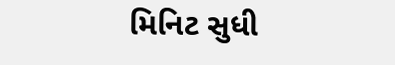મિનિટ સુધી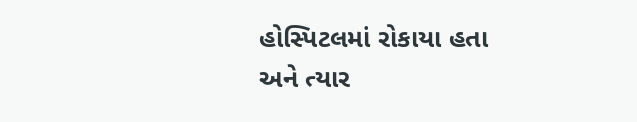હોસ્પિટલમાં રોકાયા હતા અને ત્યાર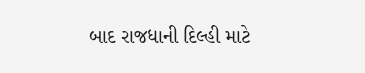બાદ રાજધાની દિલ્હી માટે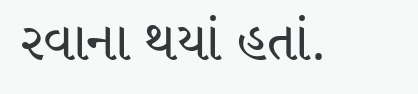રવાના થયાં હતાં.